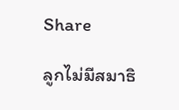Share

ลูกไม่มีสมาธิ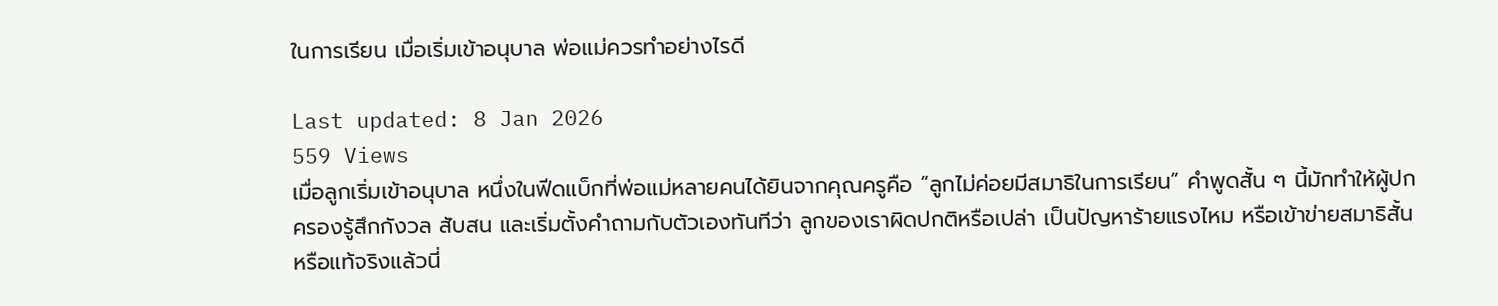ในการเรียน เมื่อเริ่มเข้าอนุบาล พ่อแม่ควรทำอย่างไรดี

Last updated: 8 Jan 2026
559 Views
เมื่อลูกเริ่มเข้าอนุบาล หนึ่งในฟีดแบ็กที่พ่อแม่หลายคนได้ยินจากคุณครูคือ “ลูกไม่ค่อยมีสมาธิในการเรียน” คำพูดสั้น ๆ นี้มักทำให้ผู้ปกครองรู้สึกกังวล สับสน และเริ่มตั้งคำถามกับตัวเองทันทีว่า ลูกของเราผิดปกติหรือเปล่า เป็นปัญหาร้ายแรงไหม หรือเข้าข่ายสมาธิสั้น หรือแท้จริงแล้วนี่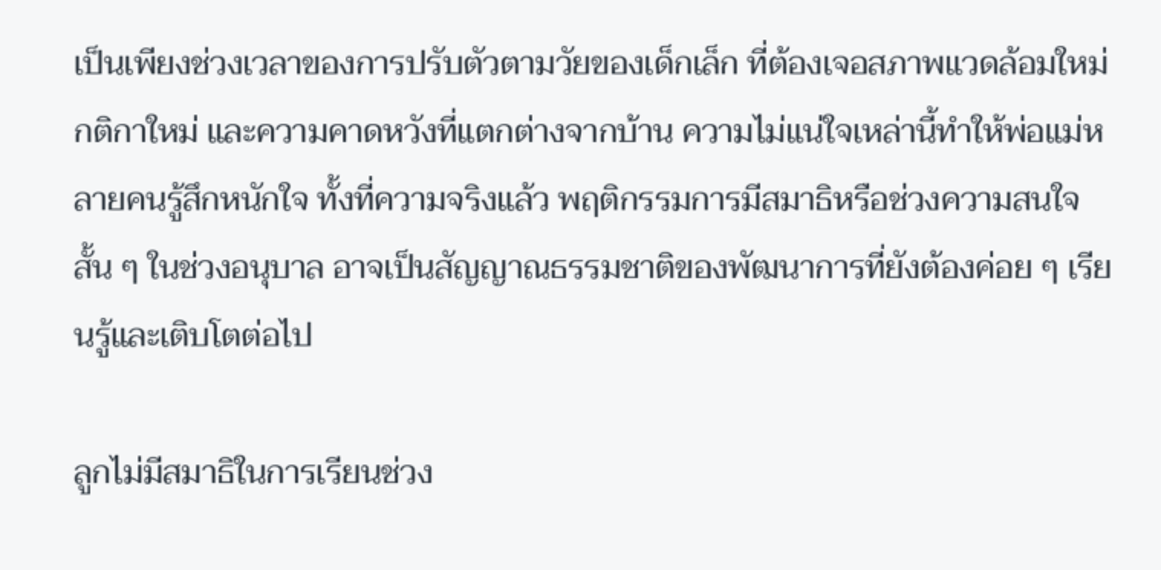เป็นเพียงช่วงเวลาของการปรับตัวตามวัยของเด็กเล็ก ที่ต้องเจอสภาพแวดล้อมใหม่ กติกาใหม่ และความคาดหวังที่แตกต่างจากบ้าน ความไม่แน่ใจเหล่านี้ทำให้พ่อแม่หลายคนรู้สึกหนักใจ ทั้งที่ความจริงแล้ว พฤติกรรมการมีสมาธิหรือช่วงความสนใจสั้น ๆ ในช่วงอนุบาล อาจเป็นสัญญาณธรรมชาติของพัฒนาการที่ยังต้องค่อย ๆ เรียนรู้และเติบโตต่อไป

ลูกไม่มีสมาธิในการเรียนช่วง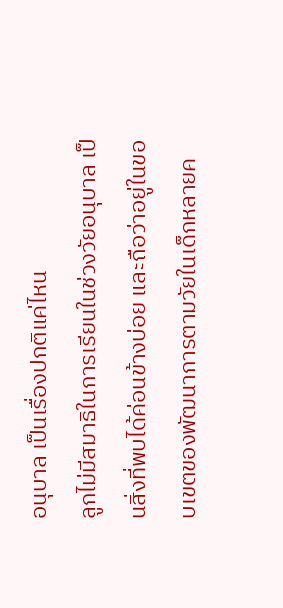อนุบาล เป็นเรื่องปกติแค่ไหน
ลูกไม่มีสมาธิในการเรียนในช่วงวัยอนุบาล เป็นสิ่งที่พบได้ค่อนข้างบ่อย และถือว่าอยู่ในขอบเขตของพัฒนาการตามวัยในเด็กหลายค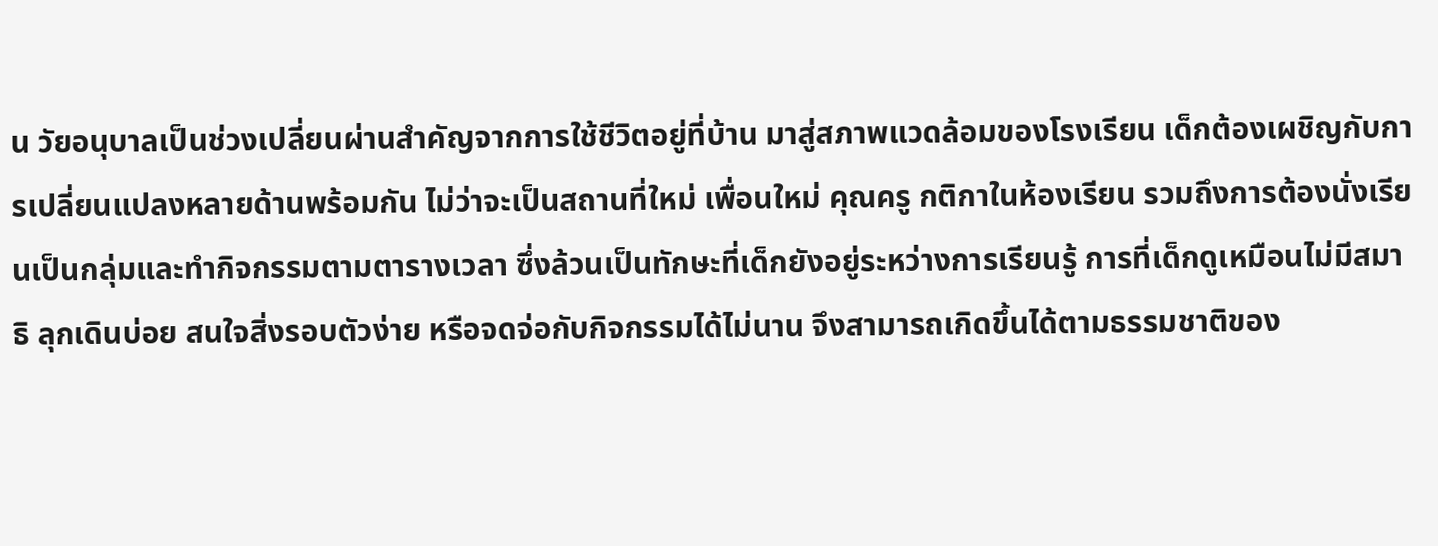น วัยอนุบาลเป็นช่วงเปลี่ยนผ่านสำคัญจากการใช้ชีวิตอยู่ที่บ้าน มาสู่สภาพแวดล้อมของโรงเรียน เด็กต้องเผชิญกับการเปลี่ยนแปลงหลายด้านพร้อมกัน ไม่ว่าจะเป็นสถานที่ใหม่ เพื่อนใหม่ คุณครู กติกาในห้องเรียน รวมถึงการต้องนั่งเรียนเป็นกลุ่มและทำกิจกรรมตามตารางเวลา ซึ่งล้วนเป็นทักษะที่เด็กยังอยู่ระหว่างการเรียนรู้ การที่เด็กดูเหมือนไม่มีสมาธิ ลุกเดินบ่อย สนใจสิ่งรอบตัวง่าย หรือจดจ่อกับกิจกรรมได้ไม่นาน จึงสามารถเกิดขึ้นได้ตามธรรมชาติของ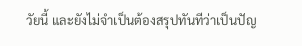วัยนี้ และยังไม่จำเป็นต้องสรุปทันทีว่าเป็นปัญ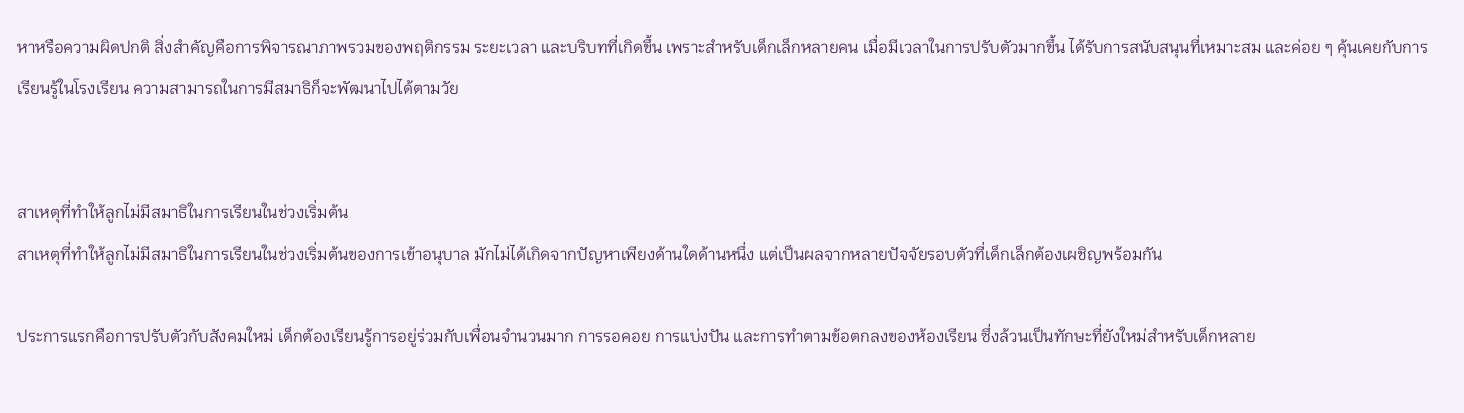หาหรือความผิดปกติ สิ่งสำคัญคือการพิจารณาภาพรวมของพฤติกรรม ระยะเวลา และบริบทที่เกิดขึ้น เพราะสำหรับเด็กเล็กหลายคน เมื่อมีเวลาในการปรับตัวมากขึ้น ได้รับการสนับสนุนที่เหมาะสม และค่อย ๆ คุ้นเคยกับการเรียนรู้ในโรงเรียน ความสามารถในการมีสมาธิก็จะพัฒนาไปได้ตามวัย


สาเหตุที่ทำให้ลูกไม่มีสมาธิในการเรียนในช่วงเริ่มต้น
สาเหตุที่ทำให้ลูกไม่มีสมาธิในการเรียนในช่วงเริ่มต้นของการเข้าอนุบาล มักไม่ได้เกิดจากปัญหาเพียงด้านใดด้านหนึ่ง แต่เป็นผลจากหลายปัจจัยรอบตัวที่เด็กเล็กต้องเผชิญพร้อมกัน

ประการแรกคือการปรับตัวกับสังคมใหม่ เด็กต้องเรียนรู้การอยู่ร่วมกับเพื่อนจำนวนมาก การรอคอย การแบ่งปัน และการทำตามข้อตกลงของห้องเรียน ซึ่งล้วนเป็นทักษะที่ยังใหม่สำหรับเด็กหลาย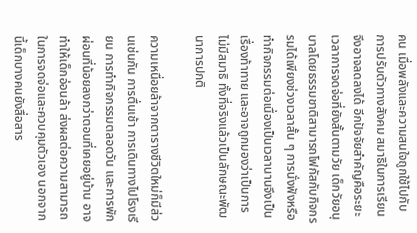คน เมื่อพลังและความสนใจถูกใช้ไปกับการปรับตัวทางสังคม สมาธิในการเรียนจึงอาจลดลงได้ อีกปัจจัยสำคัญคือระยะเวลาการจดจ่อที่ยังสั้นตามวัย เด็กวัยอนุบาลโดยธรรมชาติสามารถโฟกัสกับกิจกรรมได้เพียงช่วงเวลาสั้น ๆ การนั่งฟังหรือทำกิจกรรมต่อเนื่องเป็นเวลานานจึงเป็นเรื่องท้าทาย และอาจถูกมองว่าเป็นการไม่มีสมาธิ ทั้งที่จริงแล้วเป็นลักษณะพัฒนาการปกติ

ความเหนื่อยล้าจากตารางชีวิตใหม่ก็มีส่วนเช่นกัน การตื่นเช้า การเดินทางไปโรงเรียน การทำกิจกรรมตลอดวัน และการพักผ่อนที่น้อยลงกว่าตอนที่เคยอยู่บ้าน อาจทำให้เด็กอ่อนล้า ส่งผลต่อความสามารถในการจดจ่อและควบคุมตัวเอง นอกจากนี้เด็กบางคนยังสื่อสาร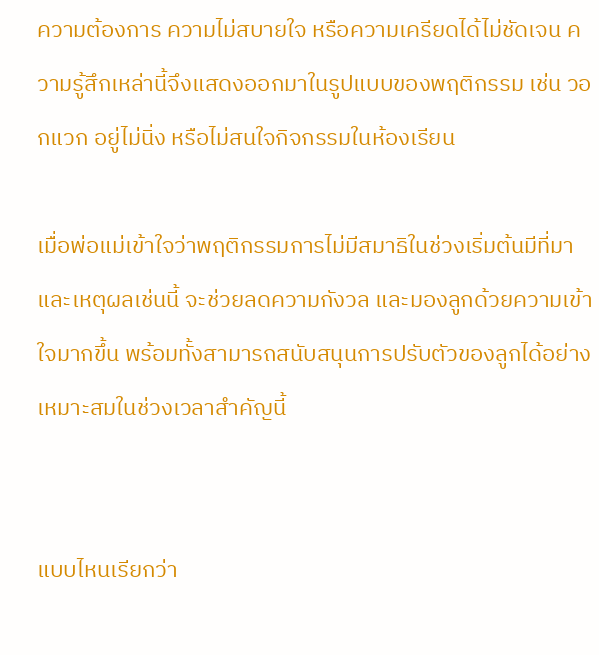ความต้องการ ความไม่สบายใจ หรือความเครียดได้ไม่ชัดเจน ความรู้สึกเหล่านี้จึงแสดงออกมาในรูปแบบของพฤติกรรม เช่น วอกแวก อยู่ไม่นิ่ง หรือไม่สนใจกิจกรรมในห้องเรียน

เมื่อพ่อแม่เข้าใจว่าพฤติกรรมการไม่มีสมาธิในช่วงเริ่มต้นมีที่มาและเหตุผลเช่นนี้ จะช่วยลดความกังวล และมองลูกด้วยความเข้าใจมากขึ้น พร้อมทั้งสามารถสนับสนุนการปรับตัวของลูกได้อย่างเหมาะสมในช่วงเวลาสำคัญนี้


แบบไหนเรียกว่า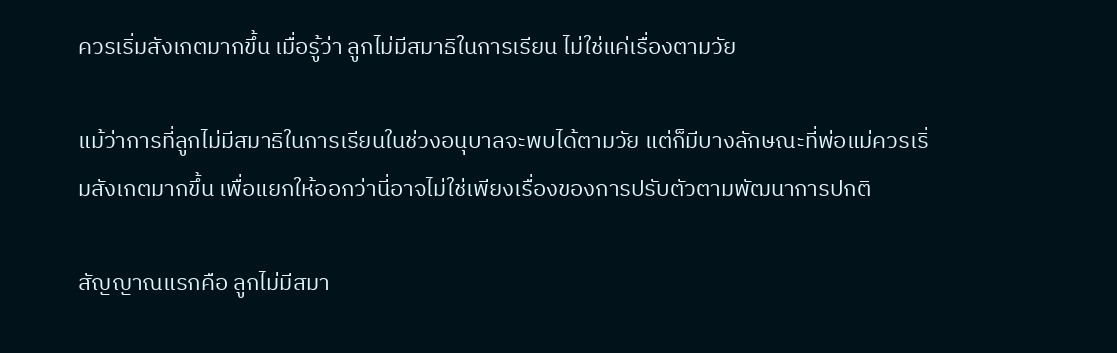ควรเริ่มสังเกตมากขึ้น เมื่อรู้ว่า ลูกไม่มีสมาธิในการเรียน ไม่ใช่แค่เรื่องตามวัย

แม้ว่าการที่ลูกไม่มีสมาธิในการเรียนในช่วงอนุบาลจะพบได้ตามวัย แต่ก็มีบางลักษณะที่พ่อแม่ควรเริ่มสังเกตมากขึ้น เพื่อแยกให้ออกว่านี่อาจไม่ใช่เพียงเรื่องของการปรับตัวตามพัฒนาการปกติ

สัญญาณแรกคือ ลูกไม่มีสมา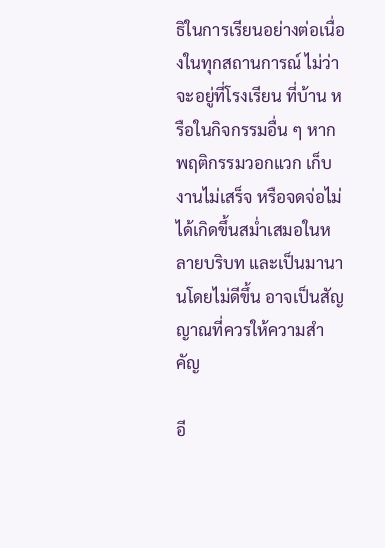ธิในการเรียนอย่างต่อเนื่องในทุกสถานการณ์ ไม่ว่าจะอยู่ที่โรงเรียน ที่บ้าน หรือในกิจกรรมอื่น ๆ หากพฤติกรรมวอกแวก เก็บงานไม่เสร็จ หรือจดจ่อไม่ได้เกิดขึ้นสม่ำเสมอในหลายบริบท และเป็นมานานโดยไม่ดีขึ้น อาจเป็นสัญญาณที่ควรให้ความสำคัญ

อี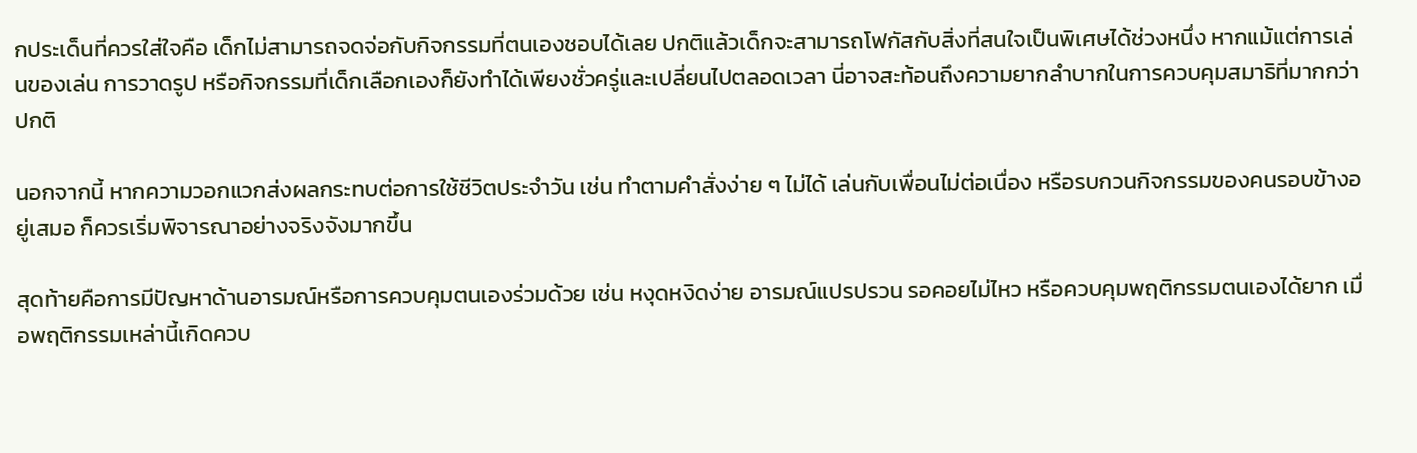กประเด็นที่ควรใส่ใจคือ เด็กไม่สามารถจดจ่อกับกิจกรรมที่ตนเองชอบได้เลย ปกติแล้วเด็กจะสามารถโฟกัสกับสิ่งที่สนใจเป็นพิเศษได้ช่วงหนึ่ง หากแม้แต่การเล่นของเล่น การวาดรูป หรือกิจกรรมที่เด็กเลือกเองก็ยังทำได้เพียงชั่วครู่และเปลี่ยนไปตลอดเวลา นี่อาจสะท้อนถึงความยากลำบากในการควบคุมสมาธิที่มากกว่าปกติ

นอกจากนี้ หากความวอกแวกส่งผลกระทบต่อการใช้ชีวิตประจำวัน เช่น ทำตามคำสั่งง่าย ๆ ไม่ได้ เล่นกับเพื่อนไม่ต่อเนื่อง หรือรบกวนกิจกรรมของคนรอบข้างอยู่เสมอ ก็ควรเริ่มพิจารณาอย่างจริงจังมากขึ้น

สุดท้ายคือการมีปัญหาด้านอารมณ์หรือการควบคุมตนเองร่วมด้วย เช่น หงุดหงิดง่าย อารมณ์แปรปรวน รอคอยไม่ไหว หรือควบคุมพฤติกรรมตนเองได้ยาก เมื่อพฤติกรรมเหล่านี้เกิดควบ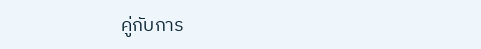คู่กับการ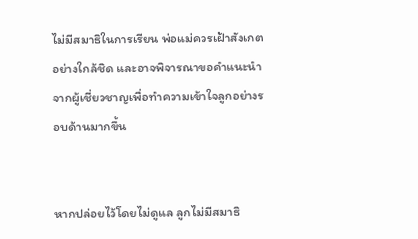ไม่มีสมาธิในการเรียน พ่อแม่ควรเฝ้าสังเกตอย่างใกล้ชิด และอาจพิจารณาขอคำแนะนำจากผู้เชี่ยวชาญเพื่อทำความเข้าใจลูกอย่างรอบด้านมากขึ้น


หากปล่อยไว้โดยไม่ดูแล ลูกไม่มีสมาธิ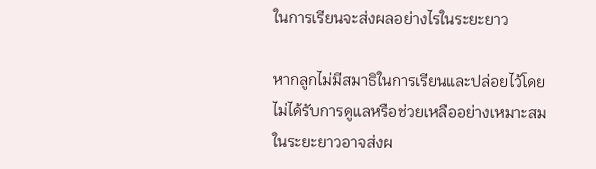ในการเรียนจะส่งผลอย่างไรในระยะยาว

หากลูกไม่มีสมาธิในการเรียนและปล่อยไว้โดยไม่ได้รับการดูแลหรือช่วยเหลืออย่างเหมาะสม ในระยะยาวอาจส่งผ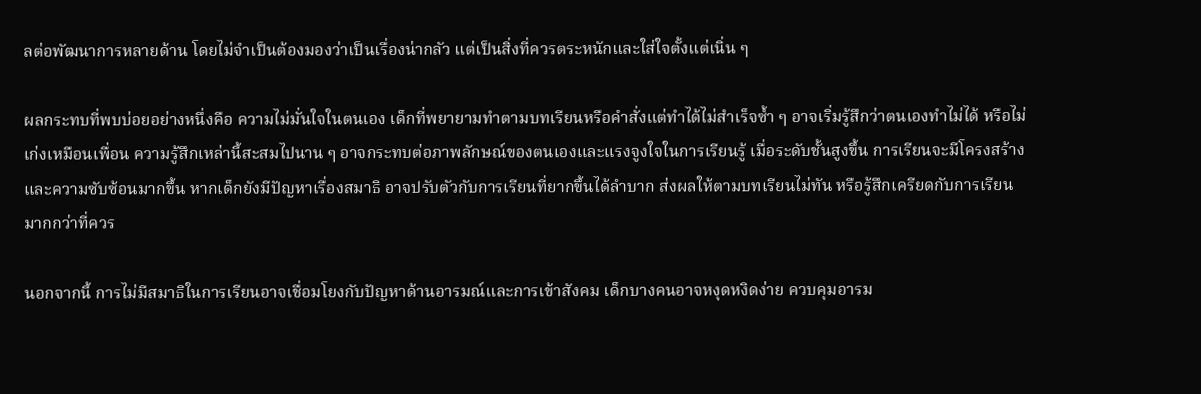ลต่อพัฒนาการหลายด้าน โดยไม่จำเป็นต้องมองว่าเป็นเรื่องน่ากลัว แต่เป็นสิ่งที่ควรตระหนักและใส่ใจตั้งแต่เนิ่น ๆ

ผลกระทบที่พบบ่อยอย่างหนึ่งคือ ความไม่มั่นใจในตนเอง เด็กที่พยายามทำตามบทเรียนหรือคำสั่งแต่ทำได้ไม่สำเร็จซ้ำ ๆ อาจเริ่มรู้สึกว่าตนเองทำไม่ได้ หรือไม่เก่งเหมือนเพื่อน ความรู้สึกเหล่านี้สะสมไปนาน ๆ อาจกระทบต่อภาพลักษณ์ของตนเองและแรงจูงใจในการเรียนรู้ เมื่อระดับชั้นสูงขึ้น การเรียนจะมีโครงสร้างและความซับซ้อนมากขึ้น หากเด็กยังมีปัญหาเรื่องสมาธิ อาจปรับตัวกับการเรียนที่ยากขึ้นได้ลำบาก ส่งผลให้ตามบทเรียนไม่ทัน หรือรู้สึกเครียดกับการเรียนมากกว่าที่ควร

นอกจากนี้ การไม่มีสมาธิในการเรียนอาจเชื่อมโยงกับปัญหาด้านอารมณ์และการเข้าสังคม เด็กบางคนอาจหงุดหงิดง่าย ควบคุมอารม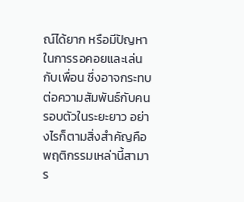ณ์ได้ยาก หรือมีปัญหาในการรอคอยและเล่นกับเพื่อน ซึ่งอาจกระทบต่อความสัมพันธ์กับคนรอบตัวในระยะยาว อย่างไรก็ตามสิ่งสำคัญคือ พฤติกรรมเหล่านี้สามาร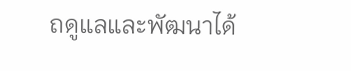ถดูแลและพัฒนาได้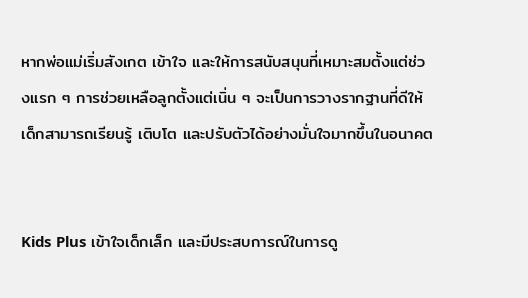หากพ่อแม่เริ่มสังเกต เข้าใจ และให้การสนับสนุนที่เหมาะสมตั้งแต่ช่วงแรก ๆ การช่วยเหลือลูกตั้งแต่เนิ่น ๆ จะเป็นการวางรากฐานที่ดีให้เด็กสามารถเรียนรู้ เติบโต และปรับตัวได้อย่างมั่นใจมากขึ้นในอนาคต


Kids Plus เข้าใจเด็กเล็ก และมีประสบการณ์ในการดู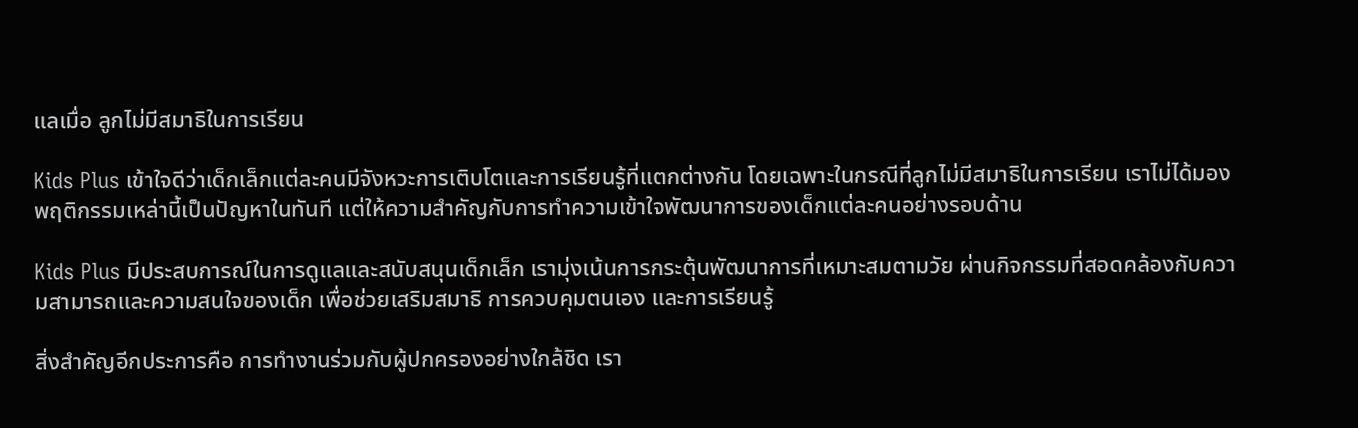แลเมื่อ ลูกไม่มีสมาธิในการเรียน

Kids Plus เข้าใจดีว่าเด็กเล็กแต่ละคนมีจังหวะการเติบโตและการเรียนรู้ที่แตกต่างกัน โดยเฉพาะในกรณีที่ลูกไม่มีสมาธิในการเรียน เราไม่ได้มองพฤติกรรมเหล่านี้เป็นปัญหาในทันที แต่ให้ความสำคัญกับการทำความเข้าใจพัฒนาการของเด็กแต่ละคนอย่างรอบด้าน

Kids Plus มีประสบการณ์ในการดูแลและสนับสนุนเด็กเล็ก เรามุ่งเน้นการกระตุ้นพัฒนาการที่เหมาะสมตามวัย ผ่านกิจกรรมที่สอดคล้องกับความสามารถและความสนใจของเด็ก เพื่อช่วยเสริมสมาธิ การควบคุมตนเอง และการเรียนรู้

สิ่งสำคัญอีกประการคือ การทำงานร่วมกับผู้ปกครองอย่างใกล้ชิด เรา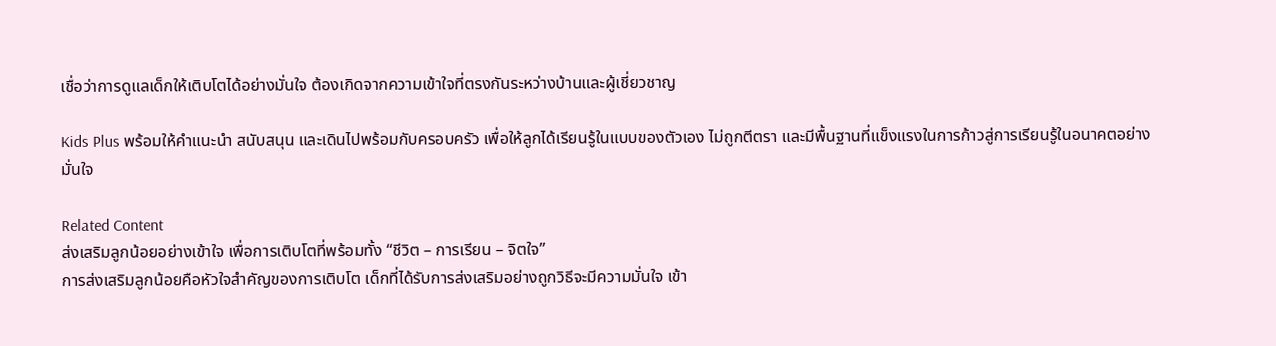เชื่อว่าการดูแลเด็กให้เติบโตได้อย่างมั่นใจ ต้องเกิดจากความเข้าใจที่ตรงกันระหว่างบ้านและผู้เชี่ยวชาญ

Kids Plus พร้อมให้คำแนะนำ สนับสนุน และเดินไปพร้อมกับครอบครัว เพื่อให้ลูกได้เรียนรู้ในแบบของตัวเอง ไม่ถูกตีตรา และมีพื้นฐานที่แข็งแรงในการก้าวสู่การเรียนรู้ในอนาคตอย่างมั่นใจ

Related Content
ส่งเสริมลูกน้อยอย่างเข้าใจ เพื่อการเติบโตที่พร้อมทั้ง “ชีวิต – การเรียน – จิตใจ”
การส่งเสริมลูกน้อยคือหัวใจสำคัญของการเติบโต เด็กที่ได้รับการส่งเสริมอย่างถูกวิธีจะมีความมั่นใจ เข้า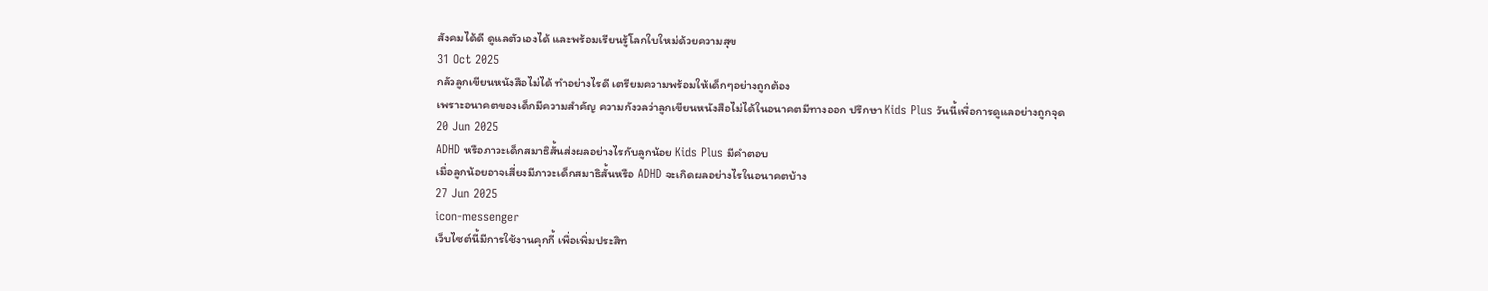สังคมได้ดี ดูแลตัวเองได้ และพร้อมเรียนรู้โลกใบใหม่ด้วยความสุข
31 Oct 2025
กลัวลูกเขียนหนังสือไม่ได้ ทำอย่างไรดี เตรียมความพร้อมให้เด็กๆอย่างถูกต้อง
เพราะอนาคตของเด็กมีความสำคัญ ความกังวลว่าลูกเขียนหนังสือไม่ได้ในอนาคตมีทางออก ปรึกษา Kids Plus วันนี้เพื่อการดูแลอย่างถูกจุด
20 Jun 2025
ADHD หรือภาวะเด็กสมาธิสั้นส่งผลอย่างไรกับลูกน้อย Kids Plus มีคำตอบ
เมื่อลูกน้อยอาจเสี่ยงมีภาวะเด็กสมาธิสั้นหรือ ADHD จะเกิดผลอย่างไรในอนาคตบ้าง
27 Jun 2025
icon-messenger
เว็บไซต์นี้มีการใช้งานคุกกี้ เพื่อเพิ่มประสิท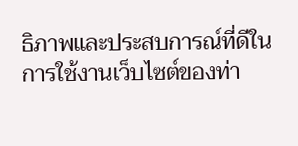ธิภาพและประสบการณ์ที่ดีในการใช้งานเว็บไซต์ของท่า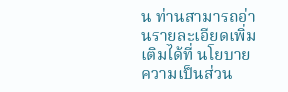น ท่านสามารถอ่านรายละเอียดเพิ่มเติมได้ที่ นโยบายความเป็นส่วน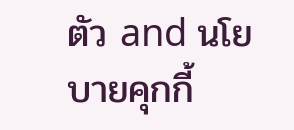ตัว and นโยบายคุกกี้